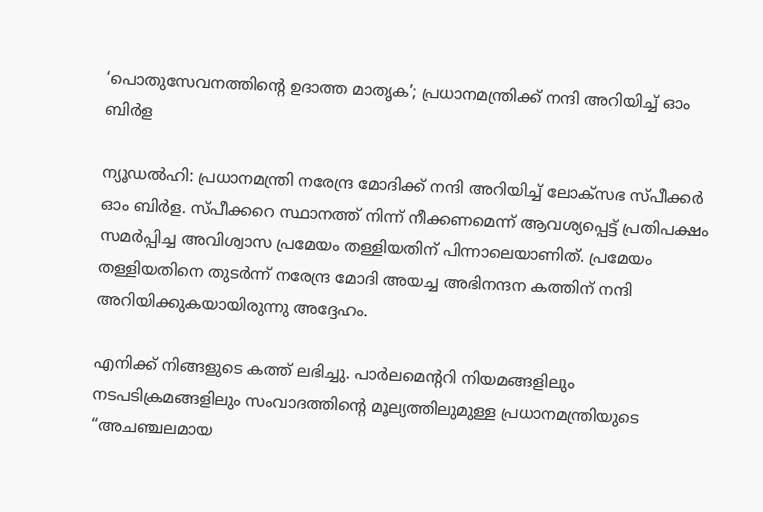‘പൊതുസേവനത്തിൻ്റെ ഉദാത്ത മാതൃക’; പ്രധാനമന്ത്രിക്ക് നന്ദി അറിയിച്ച് ഓം ബിര്‍ള

ന്യൂഡൽഹി: പ്രധാനമന്ത്രി നരേന്ദ്ര മോദിക്ക് നന്ദി അറിയിച്ച് ലോക്‌സഭ സ്‌പീക്കർ ഓം ബിർള. സ്‌പീക്കറെ സ്ഥാനത്ത് നിന്ന് നീക്കണമെന്ന് ആവശ്യപ്പെട്ട് പ്രതിപക്ഷം സമര്‍പ്പിച്ച അവിശ്വാസ പ്രമേയം തള്ളിയതിന് പിന്നാലെയാണിത്. പ്രമേയം തള്ളിയതിനെ തുടർന്ന് നരേന്ദ്ര മോദി അയച്ച അഭിനന്ദന കത്തിന് നന്ദി അറിയിക്കുകയായിരുന്നു അദ്ദേഹം.

എനിക്ക് നിങ്ങളുടെ കത്ത് ലഭിച്ചു. പാർലമെൻ്ററി നിയമങ്ങളിലും നടപടിക്രമങ്ങളിലും സംവാദത്തിൻ്റെ മൂല്യത്തിലുമുള്ള പ്രധാനമന്ത്രിയുടെ “അചഞ്ചലമായ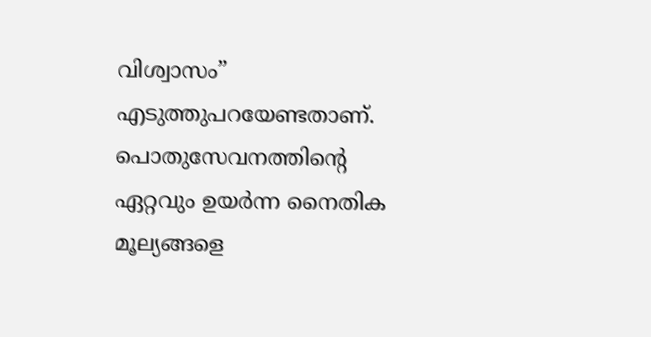വിശ്വാസം” എടുത്തുപറയേണ്ടതാണ്. പൊതുസേവനത്തിൻ്റെ ഏറ്റവും ഉയർന്ന നൈതിക മൂല്യങ്ങളെ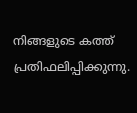നിങ്ങളുടെ കത്ത് പ്രതിഫലിപ്പിക്കുന്നു.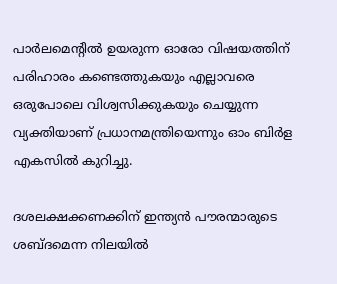പാർലമെൻ്റിൽ ഉയരുന്ന ഓരോ വിഷയത്തിന് പരിഹാരം കണ്ടെത്തുകയും എല്ലാവരെ ഒരുപോലെ വിശ്വസിക്കുകയും ചെയ്യുന്ന വ്യക്തിയാണ് പ്രധാനമന്ത്രിയെന്നും ഓം ബിർള എകസിൽ കുറിച്ചു.

ദശലക്ഷക്കണക്കിന് ഇന്ത്യൻ പൗരന്മാരുടെ ശബ്‌ദമെന്ന നിലയിൽ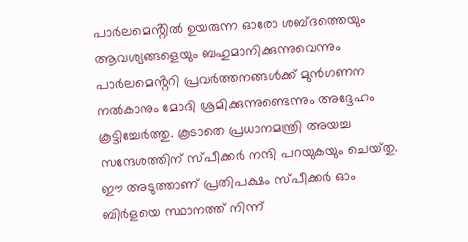പാർലമെൻ്റിൽ ഉയരുന്ന ഓരോ ശബ്‌ദത്തെയും ആവശ്യങ്ങളെയും ബഹുമാനിക്കുന്നുവെന്നും പാർലമെൻ്ററി പ്രവർത്തനങ്ങൾക്ക് മുൻഗണന നൽകാനും മോദി ശ്രമിക്കുന്നുണ്ടെന്നും അദ്ദേഹം കൂട്ടിച്ചേർത്തു. കൂടാതെ പ്രധാനമന്ത്രി അയച്ച സന്ദേശത്തിന് സ്‌പീക്കർ നന്ദി പറയുകയും ചെയ്‌തു. ഈ അടുത്താണ് പ്രതിപക്ഷം സ്‌പീക്കർ ഓം ബിർളയെ സ്ഥാനത്ത് നിന്ന്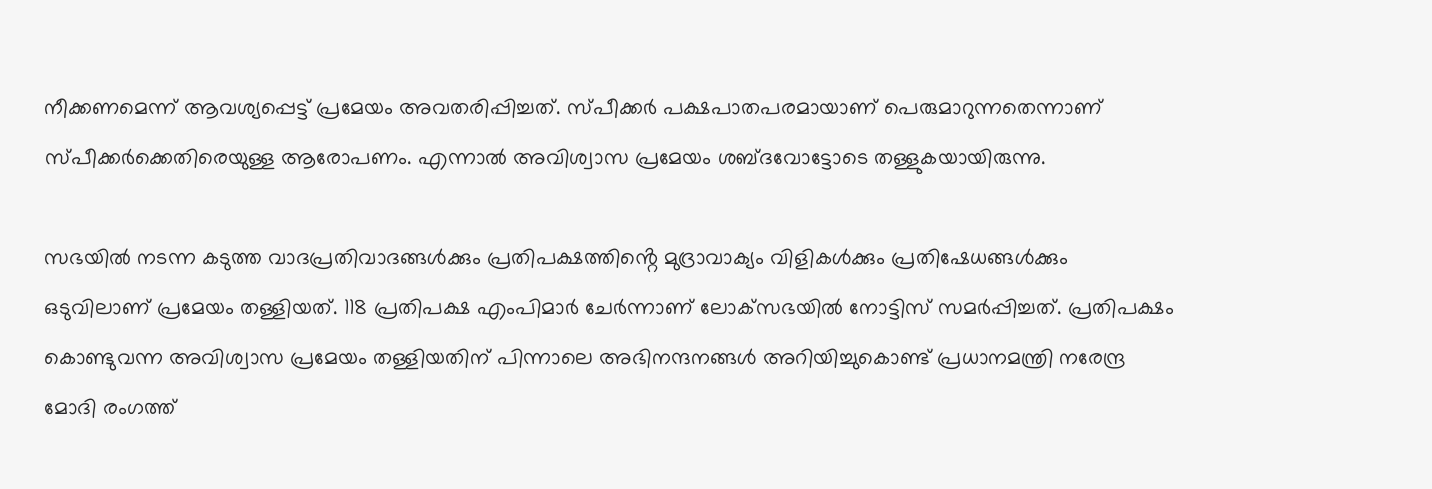നീക്കണമെന്ന് ആവശ്യപ്പെട്ട് പ്രമേയം അവതരിപ്പിച്ചത്. സ്‌പീക്കർ പക്ഷപാതപരമായാണ് പെരുമാറുന്നതെന്നാണ് സ്‌പീക്കർക്കെതിരെയുള്ള ആരോപണം. എന്നാൽ അവിശ്വാസ പ്രമേയം ശബ്‌ദവോട്ടോടെ തള്ളുകയായിരുന്നു.

സഭയിൽ നടന്ന കടുത്ത വാദപ്രതിവാദങ്ങൾക്കും പ്രതിപക്ഷത്തിൻ്റെ മുദ്രാവാക്യം വിളികൾക്കും പ്രതിഷേധങ്ങൾക്കും ഒടുവിലാണ് പ്രമേയം തള്ളിയത്. 118 പ്രതിപക്ഷ എംപിമാർ ചേർന്നാണ് ലോക്‌സഭയിൽ നോട്ടിസ് സമർപ്പിച്ചത്. പ്രതിപക്ഷം കൊണ്ടുവന്ന അവിശ്വാസ പ്രമേയം തള്ളിയതിന് പിന്നാലെ അഭിനന്ദനങ്ങൾ അറിയിച്ചുകൊണ്ട് പ്രധാനമന്ത്രി നരേന്ദ്ര മോദി രംഗത്ത്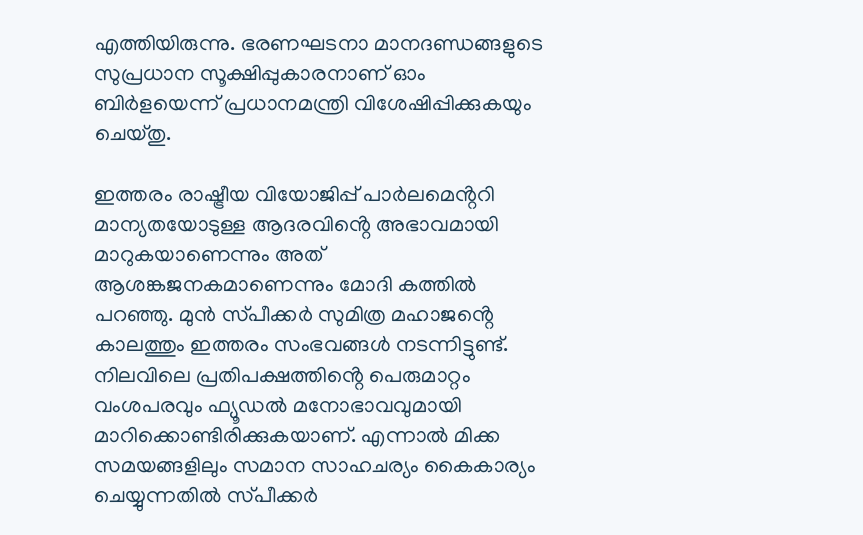എത്തിയിരുന്നു. ഭരണഘടനാ മാനദണ്ഡങ്ങളുടെ സുപ്രധാന സൂക്ഷിപ്പുകാരനാണ് ഓം ബിർളയെന്ന് പ്രധാനമന്ത്രി വിശേഷിപ്പിക്കുകയും ചെയ്‌തു.

ഇത്തരം രാഷ്ട്രീയ വിയോജിപ്പ് പാർലമെൻ്ററി മാന്യതയോടുള്ള ആദരവിൻ്റെ അഭാവമായി മാറുകയാണെന്നും അത് ആശങ്കജനകമാണെന്നും മോദി കത്തിൽ പറഞ്ഞു. മുൻ സ്‌പീക്കർ സുമിത്ര മഹാജൻ്റെ കാലത്തും ഇത്തരം സംഭവങ്ങൾ നടന്നിട്ടുണ്ട്. നിലവിലെ പ്രതിപക്ഷത്തിൻ്റെ പെരുമാറ്റം വംശപരവും ഫ്യൂഡൽ മനോഭാവവുമായി മാറിക്കൊണ്ടിരിക്കുകയാണ്. എന്നാൽ മിക്ക സമയങ്ങളിലും സമാന സാഹചര്യം കൈകാര്യം ചെയ്യുന്നതിൽ സ്‌പീക്കർ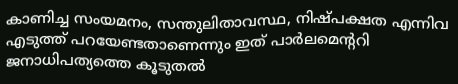കാണിച്ച സംയമനം, സന്തുലിതാവസ്ഥ, നിഷ്‌പക്ഷത എന്നിവ എടുത്ത് പറയേണ്ടതാണെന്നും ഇത് പാർലമെൻ്ററി ജനാധിപത്യത്തെ കൂടുതൽ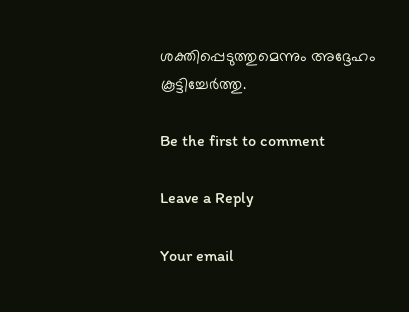ശക്തിപ്പെടുത്തുമെന്നും അദ്ദേഹം കൂട്ടിച്ചേർത്തു.

Be the first to comment

Leave a Reply

Your email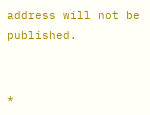address will not be published.


*